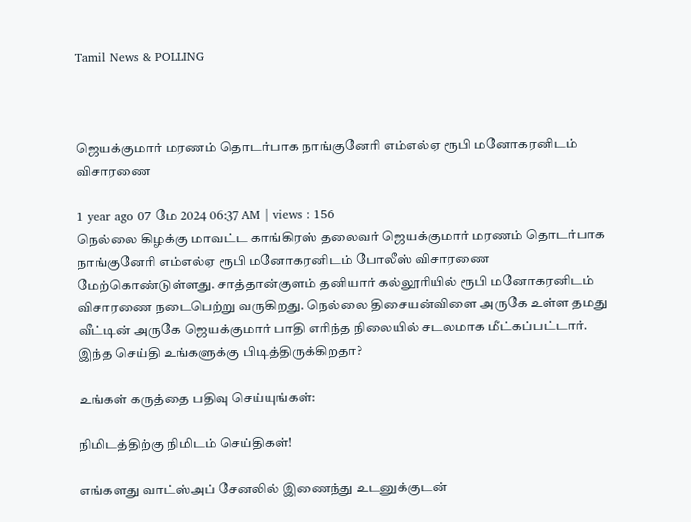Tamil News & POLLING



ஜெயக்குமார் மரணம் தொடர்பாக நாங்குனேரி எம்எல்ஏ ரூபி மனோகரனிடம் விசாரணை

1 year ago 07 மே 2024 06:37 AM | views : 156
நெல்லை கிழக்கு மாவட்ட காங்கிரஸ் தலைவர் ஜெயக்குமார் மரணம் தொடர்பாக நாங்குனேரி எம்எல்ஏ ரூபி மனோகரனிடம் போலீஸ் விசாரணை மேற்கொண்டுள்ளது. சாத்தான்குளம் தனியார் கல்லூரியில் ரூபி மனோகரனிடம் விசாரணை நடைபெற்று வருகிறது. நெல்லை திசையன்விளை அருகே உள்ள தமது வீட்டின் அருகே ஜெயக்குமார் பாதி எரிந்த நிலையில் சடலமாக மீட்கப்பட்டார்.
இந்த செய்தி உங்களுக்கு பிடித்திருக்கிறதா?

உங்கள் கருத்தை பதிவு செய்யுங்கள்:

நிமிடத்திற்கு நிமிடம் செய்திகள்!

எங்களது வாட்ஸ்அப் சேனலில் இணைந்து உடனுக்குடன்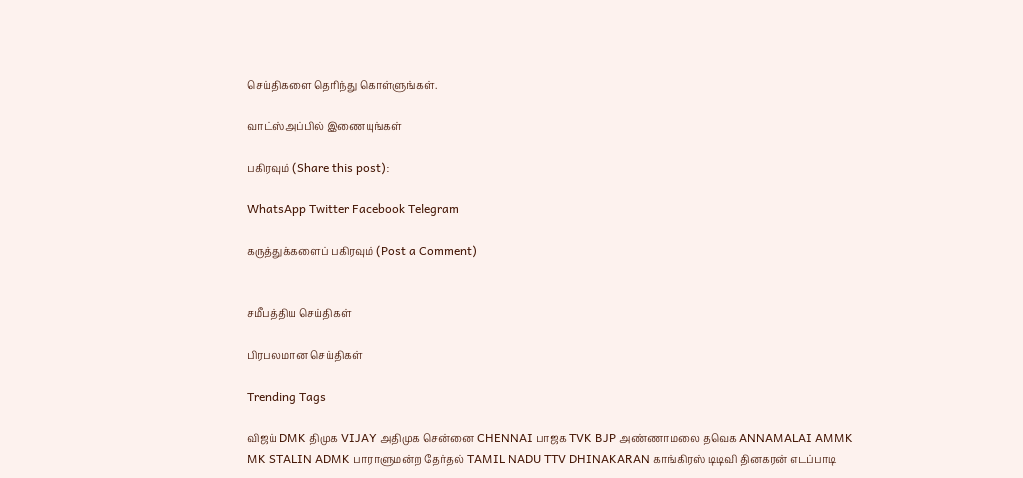செய்திகளை தெரிந்து கொள்ளுங்கள்.

வாட்ஸ்அப்பில் இணையுங்கள்

பகிரவும் (Share this post):

WhatsApp Twitter Facebook Telegram

கருத்துக்களைப் பகிரவும் (Post a Comment)


சமீபத்திய செய்திகள்

பிரபலமான செய்திகள்

Trending Tags

விஜய் DMK திமுக VIJAY அதிமுக சென்னை CHENNAI பாஜக TVK BJP அண்ணாமலை தவெக ANNAMALAI AMMK MK STALIN ADMK பாராளுமன்ற தேர்தல் TAMIL NADU TTV DHINAKARAN காங்கிரஸ் டிடிவி தினகரன் எடப்பாடி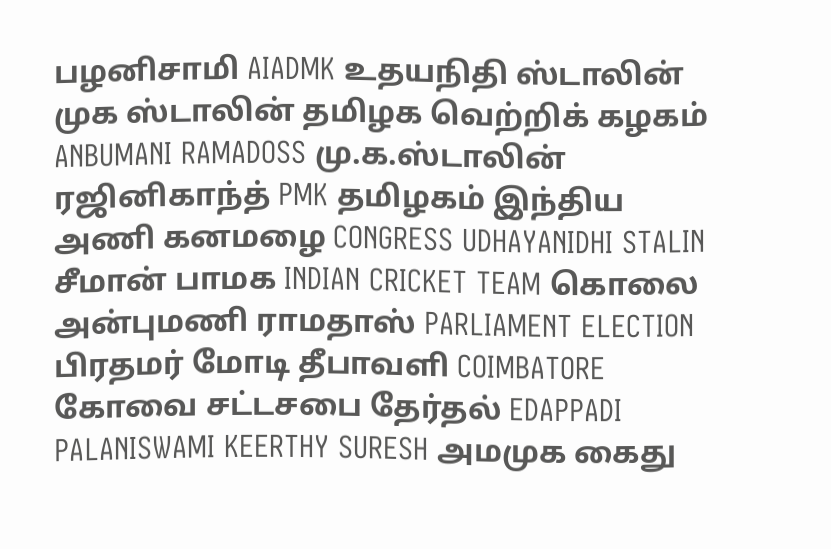பழனிசாமி AIADMK உதயநிதி ஸ்டாலின் முக ஸ்டாலின் தமிழக வெற்றிக் கழகம் ANBUMANI RAMADOSS மு.க.ஸ்டாலின் ரஜினிகாந்த் PMK தமிழகம் இந்திய அணி கனமழை CONGRESS UDHAYANIDHI STALIN சீமான் பாமக INDIAN CRICKET TEAM கொலை அன்புமணி ராமதாஸ் PARLIAMENT ELECTION பிரதமர் மோடி தீபாவளி COIMBATORE கோவை சட்டசபை தேர்தல் EDAPPADI PALANISWAMI KEERTHY SURESH அமமுக கைது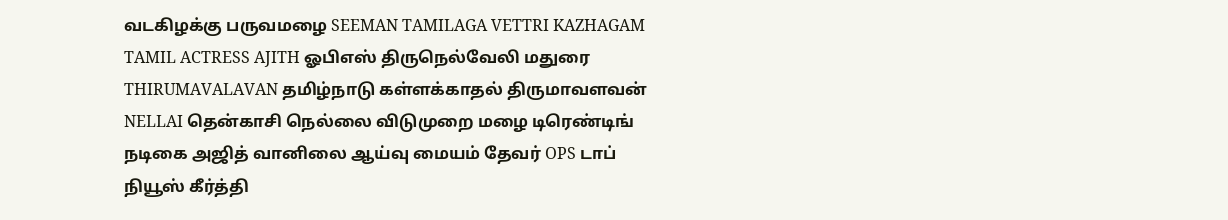வடகிழக்கு பருவமழை SEEMAN TAMILAGA VETTRI KAZHAGAM TAMIL ACTRESS AJITH ஓபிஎஸ் திருநெல்வேலி மதுரை THIRUMAVALAVAN தமிழ்நாடு கள்ளக்காதல் திருமாவளவன் NELLAI தென்காசி நெல்லை விடுமுறை மழை டிரெண்டிங் நடிகை அஜித் வானிலை ஆய்வு மையம் தேவர் OPS டாப் நியூஸ் கீர்த்தி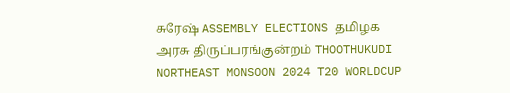சுரேஷ் ASSEMBLY ELECTIONS தமிழக அரசு திருப்பரங்குன்றம் THOOTHUKUDI NORTHEAST MONSOON 2024 T20 WORLDCUP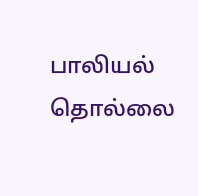பாலியல் தொல்லை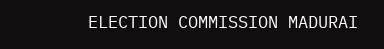ELECTION COMMISSION MADURAI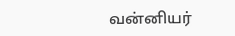வன்னியர்